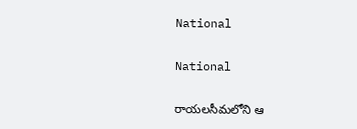National

National

రాయలసీమలోని ఆ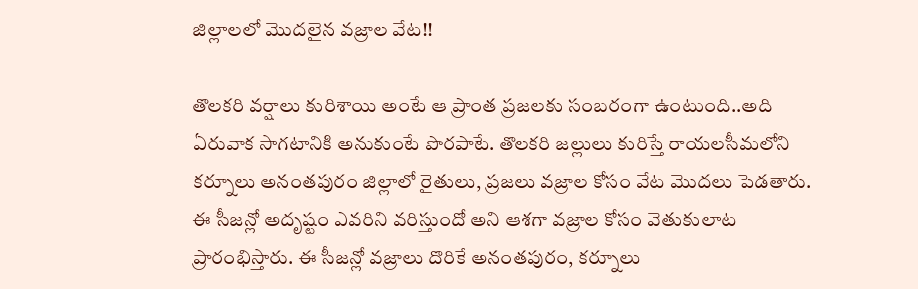జిల్లాలలో మొదలైన వజ్రాల వేట!!

తొలకరి వర్షాలు కురిశాయి అంటే ఆ ప్రాంత ప్రజలకు సంబరంగా ఉంటుంది..అది ఏరువాక సాగటానికి అనుకుంటే పొరపాటే. తొలకరి జల్లులు కురిస్తే రాయలసీమలోని కర్నూలు అనంతపురం జిల్లాలో రైతులు, ప్రజలు వజ్రాల కోసం వేట మొదలు పెడతారు. ఈ సీజన్లో అదృష్టం ఎవరిని వరిస్తుందో అని ఆశగా వజ్రాల కోసం వెతుకులాట ప్రారంభిస్తారు. ఈ సీజన్లో వజ్రాలు దొరికే అనంతపురం, కర్నూలు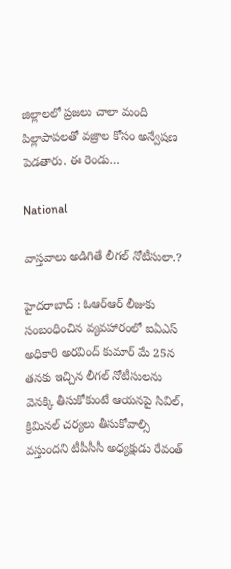జిల్లాలలో ప్రజలు చాలా మంది పిల్లాపాపలతో వజ్రాల కోసం అన్వేషణ పెడతారు. ఈ రెండు…

National

వాస్తవాలు అడిగితే లీగల్ నోటీసులా.?

హైదరాబాద్ : ఓఆర్ఆర్ లీజుకు సంబంధించిన వ్యవహారంలో ఐఏఎస్ అధికారి అరవింద్ కుమార్ మే 25న తనకు ఇచ్చిన లీగల్‌ నోటీసులను వెనక్కి తీసుకోకుంటే ఆయనపై సివిల్‌, క్రిమినల్‌ చర్యలు తీసుకోవాల్సి వస్తుందని టీపీసీసీ అధ్యక్షుడు రేవంత్‌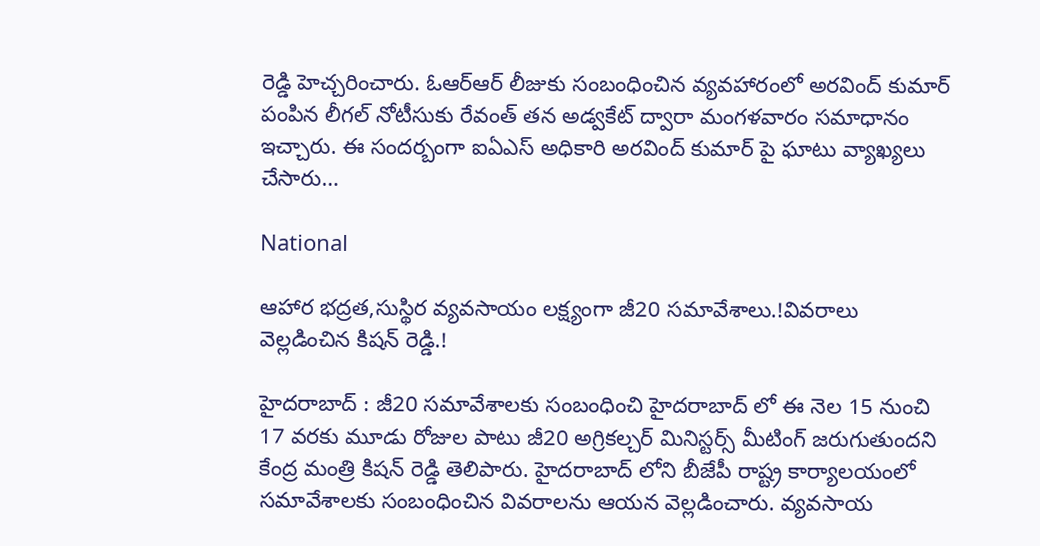రెడ్డి హెచ్చరించారు. ఓఆర్ఆర్ లీజుకు సంబంధించిన వ్యవహారంలో అరవింద్ కుమార్ పంపిన లీగల్ నోటీసుకు రేవంత్‌ తన అడ్వకేట్ ద్వారా మంగళవారం సమాధానం ఇచ్చారు. ఈ సందర్బంగా ఐఏఎస్ అధికారి అరవింద్ కుమార్ పై ఘాటు వ్యాఖ్యలు చేసారు…

National

ఆహార భద్రత,సుస్థిర వ్యవసాయం లక్ష్యంగా జీ20 సమావేశాలు.!వివరాలు వెల్లడించిన కిషన్ రెడ్డి.!

హైదరాబాద్ : జీ20 సమావేశాలకు సంబంధించి హైదరాబాద్ లో ఈ నెల 15 నుంచి 17 వరకు మూడు రోజుల పాటు జీ20 అగ్రికల్చర్ మినిస్టర్స్ మీటింగ్ జరుగుతుందని కేంద్ర మంత్రి కిషన్ రెడ్డి తెలిపారు. హైదరాబాద్ లోని బీజేపీ రాష్ట్ర కార్యాలయంలో సమావేశాలకు సంబంధించిన వివరాలను ఆయన వెల్లడించారు. వ్యవసాయ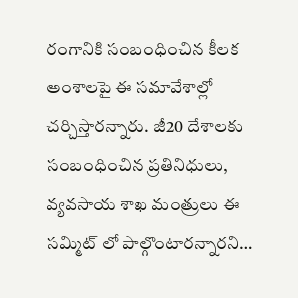రంగానికి సంబంధించిన కీలక అంశాలపై ఈ సమావేశాల్లో చర్చిస్తారన్నారు. జీ20 దేశాలకు సంబంధించిన ప్రతినిధులు, వ్యవసాయ శాఖ మంత్రులు ఈ సమ్మిట్ లో పాల్గొంటారన్నారని…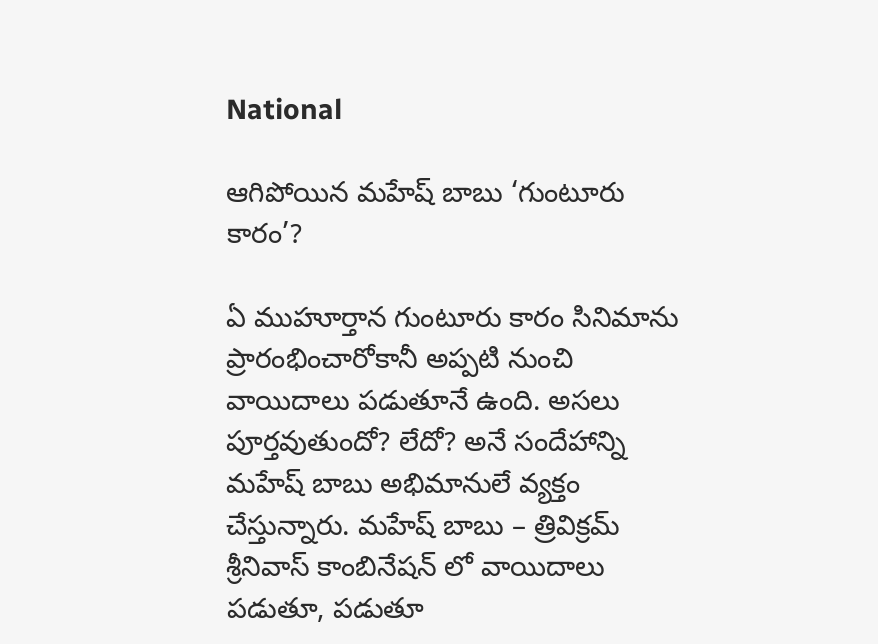National

ఆగిపోయిన మహేష్ బాబు ‘గుంటూరు కారం’?

ఏ ముహూర్తాన గుంటూరు కారం సినిమాను ప్రారంభించారోకానీ అప్పటి నుంచి వాయిదాలు పడుతూనే ఉంది. అసలు పూర్తవుతుందో? లేదో? అనే సందేహాన్ని మహేష్ బాబు అభిమానులే వ్యక్తం చేస్తున్నారు. మహేష్ బాబు – త్రివిక్రమ్ శ్రీనివాస్ కాంబినేషన్ లో వాయిదాలు పడుతూ, పడుతూ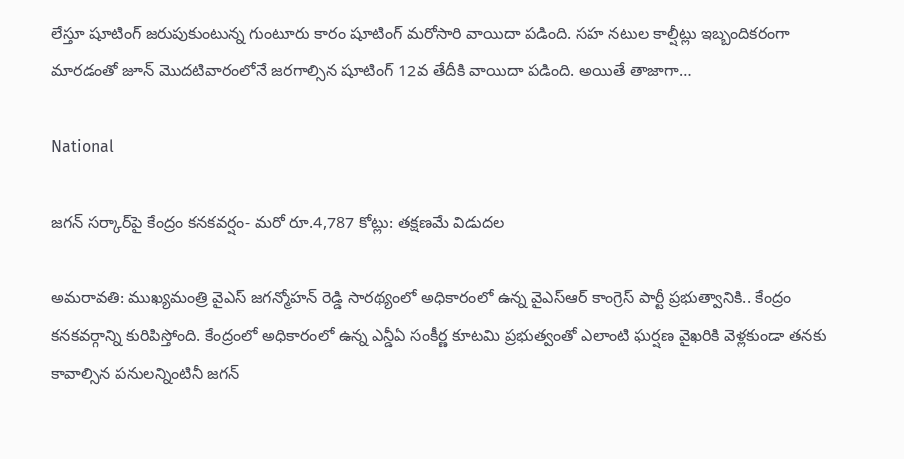లేస్తూ షూటింగ్ జరుపుకుంటున్న గుంటూరు కారం షూటింగ్ మరోసారి వాయిదా పడింది. సహ నటుల కాల్షీట్లు ఇబ్బందికరంగా మారడంతో జూన్ మొదటివారంలోనే జరగాల్సిన షూటింగ్ 12వ తేదీకి వాయిదా పడింది. అయితే తాజాగా…

National

జగన్‌ సర్కార్‌పై కేంద్రం కనకవర్షం- మరో రూ.4,787 కోట్లు: తక్షణమే విడుదల

అమరావతి: ముఖ్యమంత్రి వైఎస్ జగన్మోహన్ రెడ్డి సారథ్యంలో అధికారంలో ఉన్న వైఎస్ఆర్ కాంగ్రెస్ పార్టీ ప్రభుత్వానికి.. కేంద్రం కనకవర్గాన్ని కురిపిస్తోంది. కేంద్రంలో అధికారంలో ఉన్న ఎన్డీఏ సంకీర్ణ కూటమి ప్రభుత్వంతో ఎలాంటి ఘర్షణ వైఖరికి వెళ్లకుండా తనకు కావాల్సిన పనులన్నింటినీ జగన్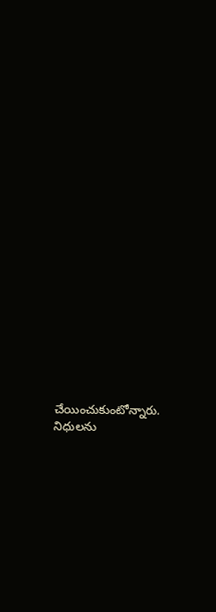చేయించుకుంటోన్నారు. నిధులను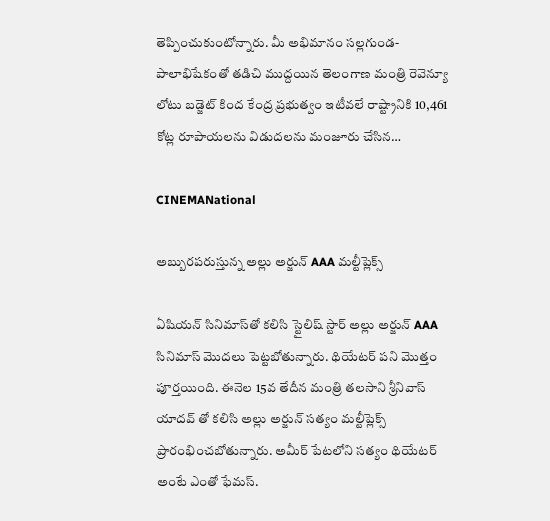తెప్పించుకుంటోన్నారు. మీ అభిమానం సల్లగుండ- పాలాభిషేకంతో తడిచి ముద్దయిన తెలంగాణ మంత్రి రెవెన్యూ లోటు బడ్జెట్ కింద కేంద్ర ప్రభుత్వం ఇటీవలే రాష్ట్రానికి 10,461 కోట్ల రూపాయలను విడుదలను మంజూరు చేసిన…

CINEMANational

అబ్బురపరుస్తున్న అల్లు అర్జున్ AAA మల్టీప్లెక్స్

ఏషియన్ సినిమాస్‌తో కలిసి స్టైలిష్ స్టార్ అల్లు అర్జున్ AAA సినిమాస్ మొదలు పెట్టబోతున్నారు. థియేటర్ పని మొత్తం పూర్తయింది. ఈనెల 15వ తేదీన మంత్రి తలసాని శ్రీనివాస్ యాదవ్ తో కలిసి అల్లు అర్జున్ సత్యం మల్టీప్లెక్స్ ప్రారంభించబోతున్నారు. అమీర్ పేటలోని సత్యం థియేటర్ అంటే ఎంతో ఫేమస్.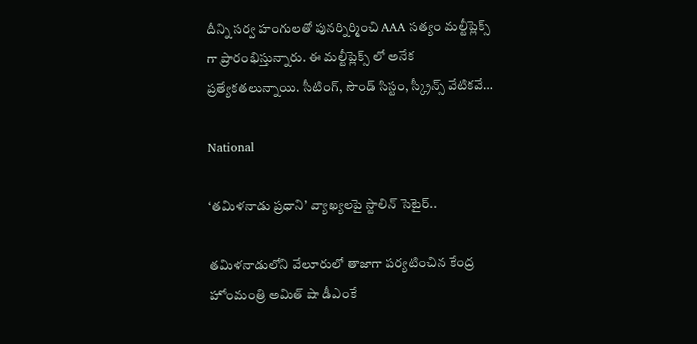దీన్ని సర్వ హంగులతో పునర్నిర్మించి AAA సత్యం మల్టీప్లెక్స్ గా ప్రారంభిస్తున్నారు. ఈ మల్టీప్లెక్స్ లో అనేక ప్రత్యేకతలున్నాయి. సీటింగ్, సౌండ్ సిస్టం, స్క్రీన్స్ వేటికవే…

National

‘తమిళనాడు ప్రధాని’ వ్యాఖ్యలపై స్టాలిన్ సెటైర్..

తమిళనాడులోని వేలూరులో తాజాగా పర్యటించిన కేంద్ర హోంమంత్రి అమిత్ షా డీఎంకే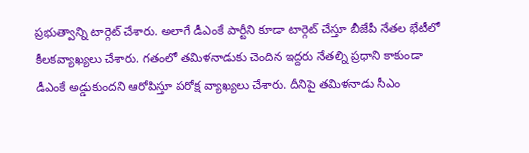ప్రభుత్వాన్ని టార్గెట్ చేశారు. అలాగే డీఎంకే పార్టీని కూడా టార్గెట్ చేస్తూ బీజేపీ నేతల భేటీలో కీలకవ్యాఖ్యలు చేశారు. గతంలో తమిళనాడుకు చెందిన ఇద్దరు నేతల్ని ప్రధాని కాకుండా డీఎంకే అడ్డుకుందని ఆరోపిస్తూ పరోక్ష వ్యాఖ్యలు చేశారు. దీనిపై తమిళనాడు సీఎం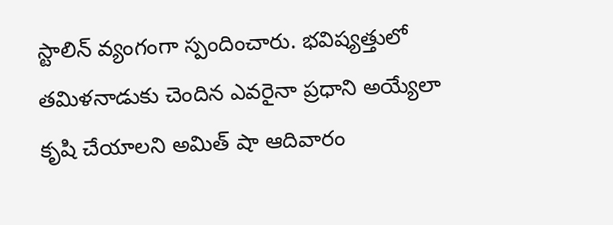స్టాలిన్ వ్యంగంగా స్పందించారు. భవిష్యత్తులో తమిళనాడుకు చెందిన ఎవరైనా ప్రధాని అయ్యేలా కృషి చేయాలని అమిత్ షా ఆదివారం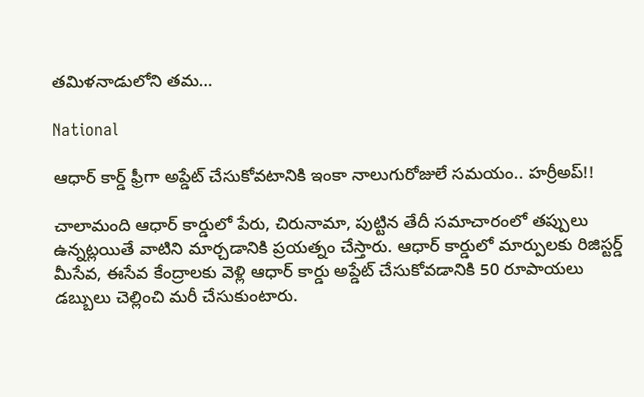తమిళనాడులోని తమ…

National

ఆధార్ కార్డ్ ఫ్రీగా అప్డేట్ చేసుకోవటానికి ఇంకా నాలుగురోజులే సమయం.. హర్రీఅప్!!

చాలామంది ఆధార్ కార్డులో పేరు, చిరునామా, పుట్టిన తేదీ సమాచారంలో తప్పులు ఉన్నట్లయితే వాటిని మార్చడానికి ప్రయత్నం చేస్తారు. ఆధార్ కార్డులో మార్పులకు రిజిస్టర్డ్ మీసేవ, ఈసేవ కేంద్రాలకు వెళ్లి ఆధార్ కార్డు అప్డేట్ చేసుకోవడానికి 50 రూపాయలు డబ్బులు చెల్లించి మరీ చేసుకుంటారు.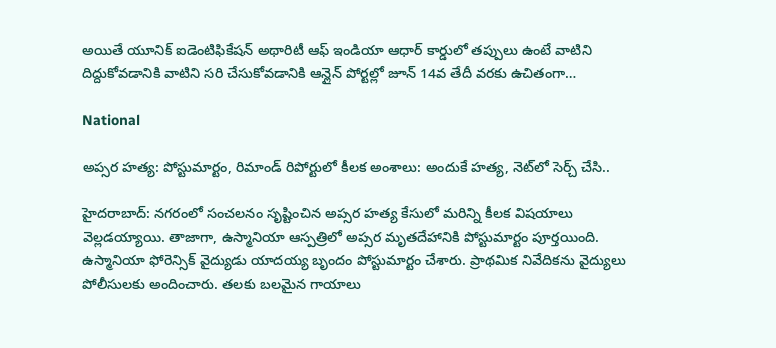అయితే యూనిక్ ఐడెంటిఫికేషన్ అథారిటీ ఆఫ్ ఇండియా ఆధార్ కార్డులో తప్పులు ఉంటే వాటిని దిద్దుకోవడానికి వాటిని సరి చేసుకోవడానికి ఆన్లైన్ పోర్టల్లో జూన్ 14వ తేదీ వరకు ఉచితంగా…

National

అప్సర హత్య: పోస్టుమార్టం, రిమాండ్ రిపోర్టులో కీలక అంశాలు: అందుకే హత్య, నెట్‌లో సెర్చ్ చేసి..

హైదరాబాద్: నగరంలో సంచలనం సృష్టించిన అప్సర హత్య కేసులో మరిన్ని కీలక విషయాలు వెల్లడయ్యాయి. తాజాగా, ఉస్మానియా ఆస్పత్రిలో అప్సర మృతదేహానికి పోస్టుమార్టం పూర్తయింది. ఉస్మానియా ఫోరెన్సిక్ వైద్యుడు యాదయ్య బృందం పోస్టుమార్టం చేశారు. ప్రాథమిక నివేదికను వైద్యులు పోలీసులకు అందించారు. తలకు బలమైన గాయాలు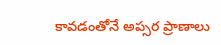కావడంతోనే అప్సర ప్రాణాలు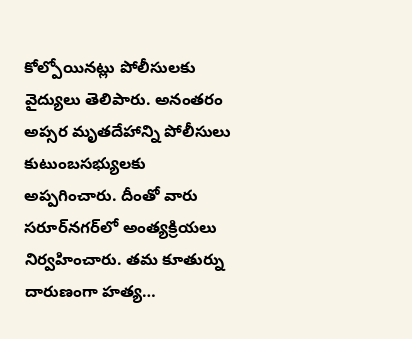కోల్పోయినట్లు పోలీసులకు వైద్యులు తెలిపారు. అనంతరం అప్సర మృతదేహాన్ని పోలీసులు కుటుంబసభ్యులకు అప్పగించారు. దీంతో వారు సరూర్‌నగర్‌లో అంత్యక్రియలు నిర్వహించారు. తమ కూతుర్ను దారుణంగా హత్య…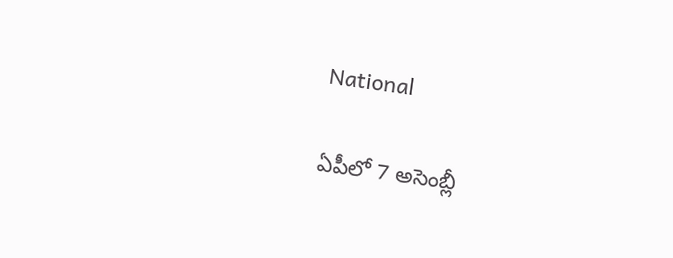National

ఏపీలో 7 అసెంబ్లీ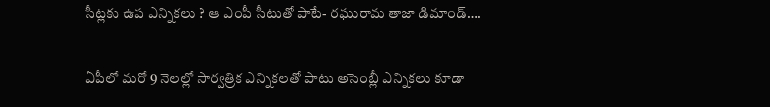సీట్లకు ఉప ఎన్నికలు ? ఆ ఎంపీ సీటుతో పాటే- రఘురామ తాజా డిమాండ్….

ఏపీలో మరో 9 నెలల్లో సార్వత్రిక ఎన్నికలతో పాటు అసెంబ్లీ ఎన్నికలు కూడా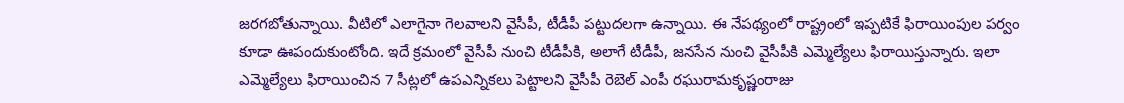జరగబోతున్నాయి. వీటిలో ఎలాగైనా గెలవాలని వైసీపీ, టీడీపీ పట్టుదలగా ఉన్నాయి. ఈ నేపథ్యంలో రాష్ట్రంలో ఇప్పటికే ఫిరాయింపుల పర్వం కూడా ఊపందుకుంటోంది. ఇదే క్రమంలో వైసీపీ నుంచి టీడీపీకి, అలాగే టీడీపీ, జనసేన నుంచి వైసీపీకి ఎమ్మెల్యేలు ఫిరాయిస్తున్నారు. ఇలా ఎమ్మెల్యేలు ఫిరాయించిన 7 సీట్లలో ఉపఎన్నికలు పెట్టాలని వైసీపీ రెబెల్ ఎంపీ రఘురామకృష్ణంరాజు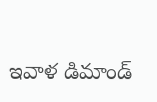ఇవాళ డిమాండ్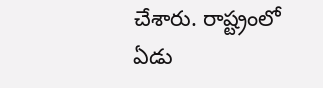చేశారు. రాష్ట్రంలో ఏడు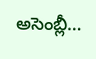అసెంబ్లీ…